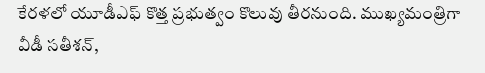కేరళలో యూడీఎఫ్ కొత్త ప్రభుత్వం కొలువు తీరనుంది. ముఖ్యమంత్రిగా వీడీ సతీశన్,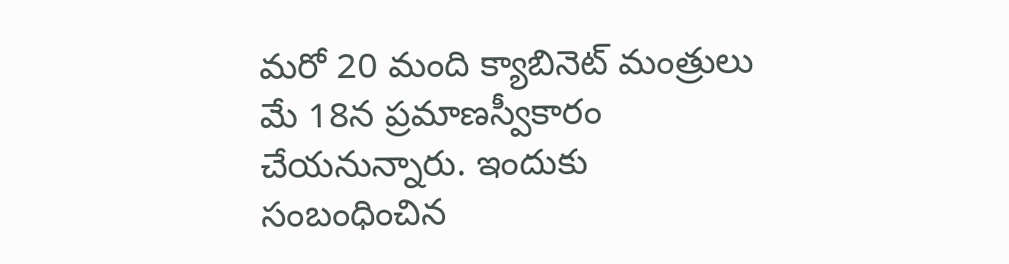మరో 20 మంది క్యాబినెట్ మంత్రులు మే 18న ప్రమాణస్వీకారం చేయనున్నారు. ఇందుకు సంబంధించిన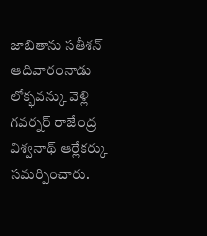జాబితాను సతీశన్ ఆదివారంనాడు లోక్భవన్కు వెళ్లి గవర్నర్ రాజేంద్ర విశ్వనాథ్ ఆర్లేకర్కు సమర్పించారు.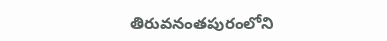తిరువనంతపురంలోని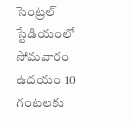సెంట్రల్ స్టేడియంలో సోమవారం ఉదయం 10 గంటలకు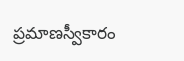ప్రమాణస్వీకారం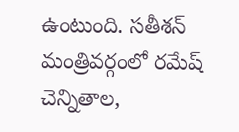ఉంటుంది. సతీశన్ మంత్రివర్గంలో రమేష్ చెన్నితాల,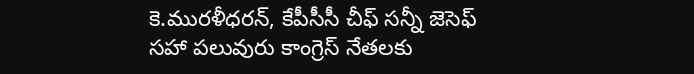కె.మురళీధరన్, కేపీసీసీ చీఫ్ సన్నీ జెసెఫ్ సహా పలువురు కాంగ్రెస్ నేతలకు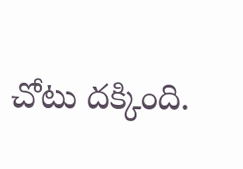చోటు దక్కింది.